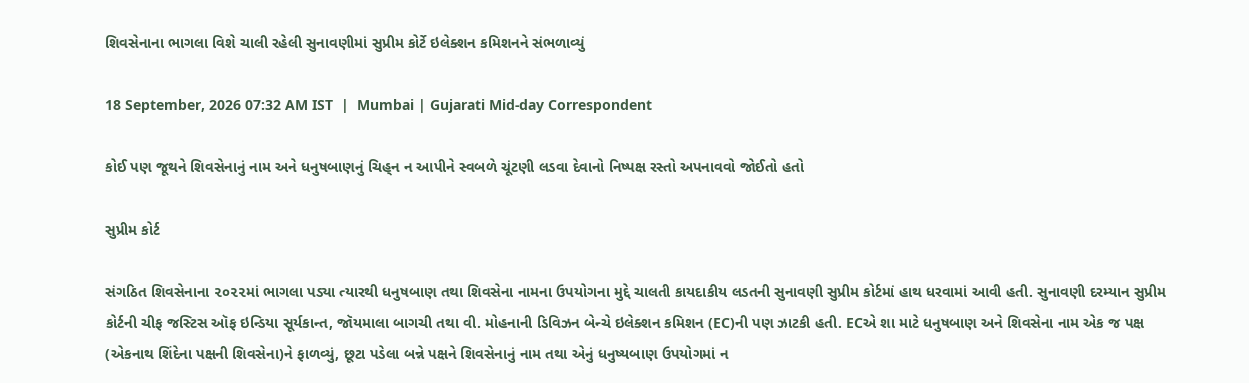શિવસેનાના ભાગલા વિશે ચાલી રહેલી સુનાવણીમાં સુપ્રીમ કોર્ટે ઇલેક્શન કમિશનને સંભળાવ્યું

18 September, 2026 07:32 AM IST  |  Mumbai | Gujarati Mid-day Correspondent

કોઈ પણ જૂથને શિવસેનાનું નામ અને ધનુષબાણનું ચિહ્‌ન ન આપીને સ્વબળે ચૂંટણી લડવા દેવાનો નિષ્પક્ષ રસ્તો અપનાવવો જોઈતો હતો

સુપ્રીમ કોર્ટ

સંગઠિત શિવસેનાના ૨૦૨૨માં ભાગલા પડ્યા ત્યારથી ધનુષબાણ તથા શિવસેના નામના ઉપયોગના મુદ્દે ચાલતી કાયદાકીય લડતની સુનાવણી સુપ્રીમ કોર્ટમાં હાથ ધરવામાં આવી હતી. સુનાવણી દરમ્યાન સુપ્રીમ કોર્ટની ચીફ જસ્ટિસ ઑફ ઇન્ડિયા સૂર્યકાન્ત, જૉયમાલા બાગચી તથા વી. મોહનાની ડિવિઝન બેન્ચે ઇલેક્શન કમિશન (EC)ની પણ ઝાટકી હતી. ECએ શા માટે ધનુષબાણ અને શિવસેના નામ એક જ પક્ષ (એકનાથ શિંદેના પક્ષની શિવસેના)ને ફાળવ્યું, છૂટા પડેલા બન્ને પક્ષને શિવસેનાનું નામ તથા એનું ધનુષ્યબાણ ઉપયોગમાં ન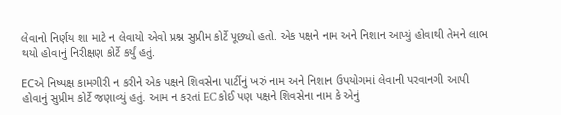લેવાનો નિર્ણય શા માટે ન લેવાયો એવો પ્રશ્ન સુપ્રીમ કોર્ટે પૂછ્યો હતો. એક પક્ષને નામ અને નિશાન આપ્યું હોવાથી તેમને લાભ થયો હોવાનું નિરીક્ષણ કોર્ટે કર્યું હતું.

ECએ નિષ્પક્ષ કામગીરી ન કરીને એક પક્ષને શિવસેના પાર્ટીનું ખરું નામ અને નિશાન ઉપયોગમાં લેવાની પરવાનગી આપી હોવાનું સુપ્રીમ કોર્ટે જણાવ્યું હતું. આમ ન કરતાં EC કોઈ પણ પક્ષને શિવસેના નામ કે એનું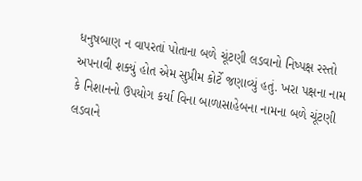ધનુષબાણ ન વાપરતાં પોતાના બળે ચૂંટણી લડવાનો નિષ્પક્ષ રસ્તો અપનાવી શક્યું હોત એમ સુપ્રીમ કોર્ટે જણાવ્યું હતું. ખરા પક્ષના નામ કે નિશાનનો ઉપયોગ કર્યા વિના બાળાસાહેબના નામના બળે ચૂંટણી લડવાને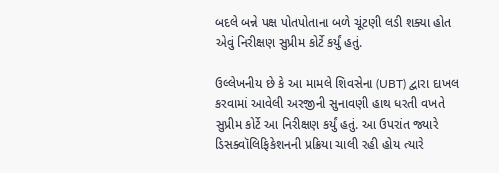બદલે બન્ને પક્ષ પોતપોતાના બળે ચૂંટણી લડી શક્યા હોત એવું નિરીક્ષણ સુપ્રીમ કોર્ટે કર્યું હતું.

ઉલ્લેખનીય છે કે આ મામલે શિવસેના (UBT) દ્વારા દાખલ કરવામાં આવેલી અરજીની સુનાવણી હાથ ધરતી વખતે સુપ્રીમ કોર્ટે આ નિરીક્ષણ કર્યું હતું. આ ઉપરાંત જ્યારે ડિસક્વૉલિફિકેશનની પ્રક્રિયા ચાલી રહી હોય ત્યારે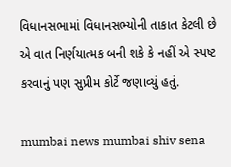વિધાનસભામાં વિધાનસભ્યોની તાકાત કેટલી છે એ વાત નિર્ણયાત્મક બની શકે કે નહીં એ સ્પષ્ટ કરવાનું પણ સુપ્રીમ કોર્ટે જણાવ્યું હતું.

mumbai news mumbai shiv sena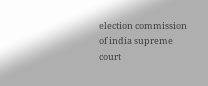election commission of india supreme court